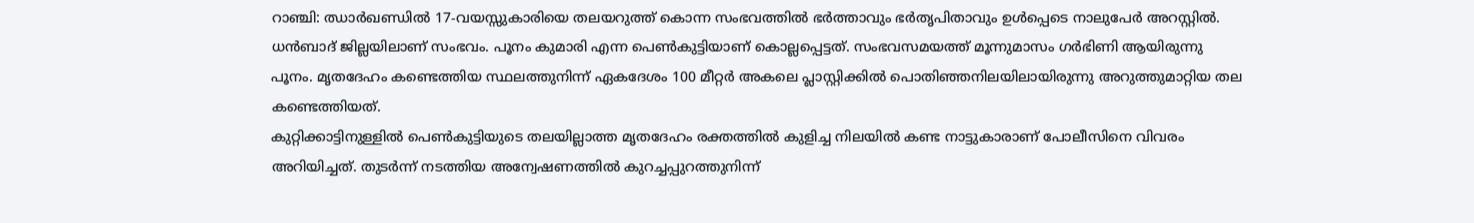റാഞ്ചി: ഝാർഖണ്ഡിൽ 17-വയസ്സുകാരിയെ തലയറുത്ത് കൊന്ന സംഭവത്തിൽ ഭർത്താവും ഭർതൃപിതാവും ഉൾപ്പെടെ നാലുപേർ അറസ്റ്റിൽ. ധൻബാദ് ജില്ലയിലാണ് സംഭവം. പൂനം കുമാരി എന്ന പെൺകുട്ടിയാണ് കൊല്ലപ്പെട്ടത്. സംഭവസമയത്ത് മൂന്നുമാസം ഗർഭിണി ആയിരുന്നു പൂനം. മൃതദേഹം കണ്ടെത്തിയ സ്ഥലത്തുനിന്ന് ഏകദേശം 100 മീറ്റർ അകലെ പ്ലാസ്റ്റിക്കിൽ പൊതിഞ്ഞനിലയിലായിരുന്നു അറുത്തുമാറ്റിയ തല കണ്ടെത്തിയത്.
കുറ്റിക്കാട്ടിനുള്ളിൽ പെൺകുട്ടിയുടെ തലയില്ലാത്ത മൃതദേഹം രക്തത്തിൽ കുളിച്ച നിലയിൽ കണ്ട നാട്ടുകാരാണ് പോലീസിനെ വിവരം അറിയിച്ചത്. തുടർന്ന് നടത്തിയ അന്വേഷണത്തിൽ കുറച്ചപ്പുറത്തുനിന്ന്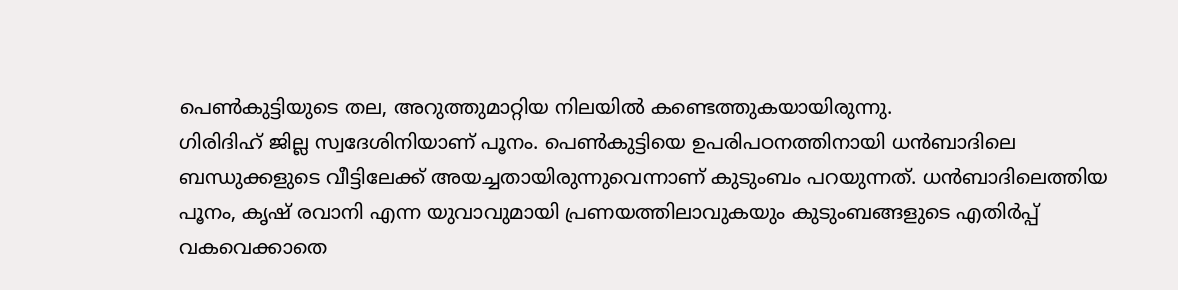പെൺകുട്ടിയുടെ തല, അറുത്തുമാറ്റിയ നിലയിൽ കണ്ടെത്തുകയായിരുന്നു.
ഗിരിദിഹ് ജില്ല സ്വദേശിനിയാണ് പൂനം. പെൺകുട്ടിയെ ഉപരിപഠനത്തിനായി ധൻബാദിലെ ബന്ധുക്കളുടെ വീട്ടിലേക്ക് അയച്ചതായിരുന്നുവെന്നാണ് കുടുംബം പറയുന്നത്. ധൻബാദിലെത്തിയ പൂനം, കൃഷ് രവാനി എന്ന യുവാവുമായി പ്രണയത്തിലാവുകയും കുടുംബങ്ങളുടെ എതിർപ്പ് വകവെക്കാതെ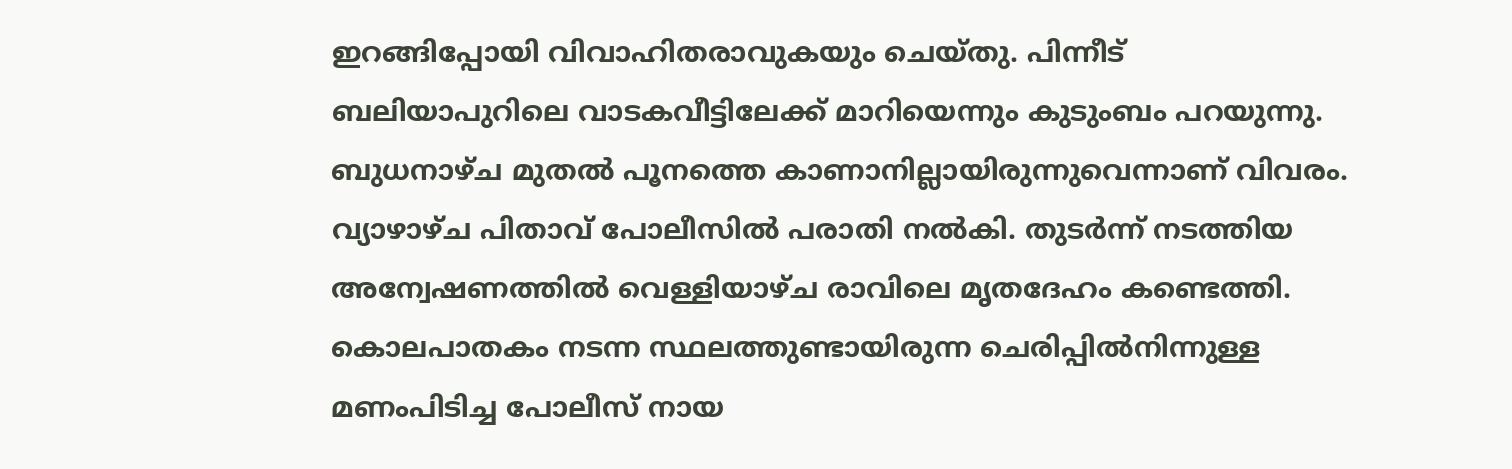ഇറങ്ങിപ്പോയി വിവാഹിതരാവുകയും ചെയ്തു. പിന്നീട് ബലിയാപുറിലെ വാടകവീട്ടിലേക്ക് മാറിയെന്നും കുടുംബം പറയുന്നു.
ബുധനാഴ്ച മുതൽ പൂനത്തെ കാണാനില്ലായിരുന്നുവെന്നാണ് വിവരം. വ്യാഴാഴ്ച പിതാവ് പോലീസിൽ പരാതി നൽകി. തുടർന്ന് നടത്തിയ അന്വേഷണത്തിൽ വെള്ളിയാഴ്ച രാവിലെ മൃതദേഹം കണ്ടെത്തി. കൊലപാതകം നടന്ന സ്ഥലത്തുണ്ടായിരുന്ന ചെരിപ്പിൽനിന്നുള്ള മണംപിടിച്ച പോലീസ് നായ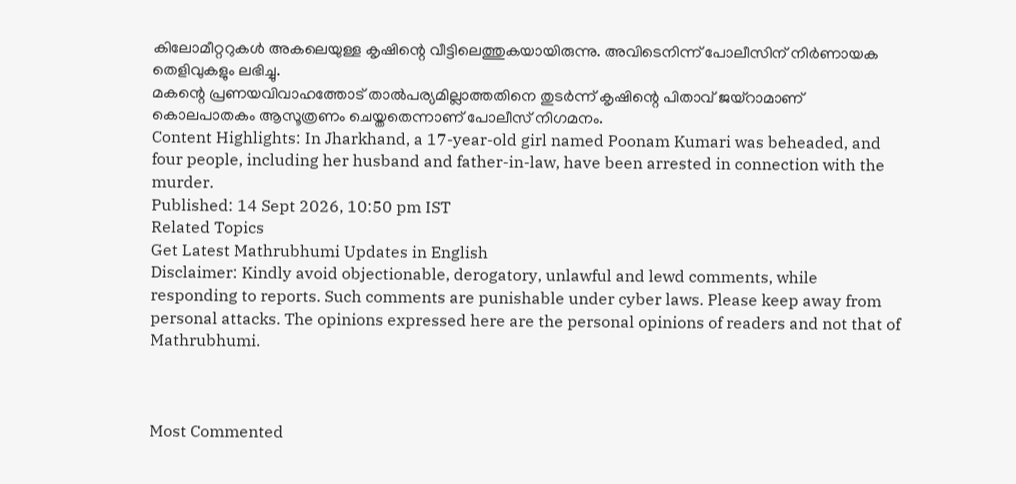കിലോമീറ്ററുകൾ അകലെയുള്ള കൃഷിന്റെ വീട്ടിലെത്തുകയായിരുന്നു. അവിടെനിന്ന് പോലീസിന് നിർണായക തെളിവുകളും ലഭിച്ചു.
മകന്റെ പ്രണയവിവാഹത്തോട് താൽപര്യമില്ലാത്തതിനെ തുടർന്ന് കൃഷിന്റെ പിതാവ് ജയ്റാമാണ് കൊലപാതകം ആസൂത്രണം ചെയ്തതെന്നാണ് പോലീസ് നിഗമനം.
Content Highlights: In Jharkhand, a 17-year-old girl named Poonam Kumari was beheaded, and four people, including her husband and father-in-law, have been arrested in connection with the murder.
Published: 14 Sept 2026, 10:50 pm IST
Related Topics
Get Latest Mathrubhumi Updates in English
Disclaimer: Kindly avoid objectionable, derogatory, unlawful and lewd comments, while responding to reports. Such comments are punishable under cyber laws. Please keep away from personal attacks. The opinions expressed here are the personal opinions of readers and not that of Mathrubhumi.



Most Commented